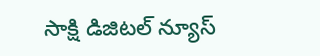సాక్షి డిజిటల్ న్యూస్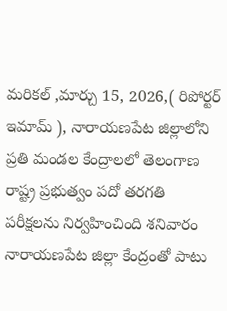మరికల్ ,మార్చు 15, 2026,( రిపోర్టర్ ఇమామ్ ), నారాయణపేట జిల్లాలోని ప్రతి మండల కేంద్రాలలో తెలంగాణ రాష్ట్ర ప్రభుత్వం పదో తరగతి పరీక్షలను నిర్వహించింది శనివారం నారాయణపేట జిల్లా కేంద్రంతో పాటు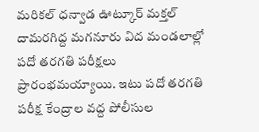మరికల్ ధన్వాడ ఊట్కూర్ మక్తల్ దామరగిద్ద మగనూరు విద మండలాల్లో పదో తరగతి పరీక్షలు ప్రారంభమయ్యాయి. ఇటు పదో తరగతి పరీక్ష కేంద్రాల వద్ద పోలీసుల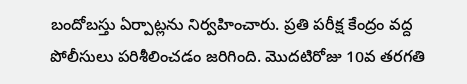బందోబస్తు ఏర్పాట్లను నిర్వహించారు. ప్రతి పరీక్ష కేంద్రం వద్ద పోలీసులు పరిశీలించడం జరిగింది. మొదటిరోజు 10వ తరగతి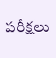పరీక్షలు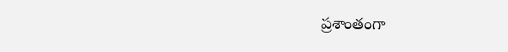ప్రశాంతంగా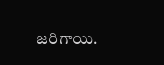జరిగాయి.